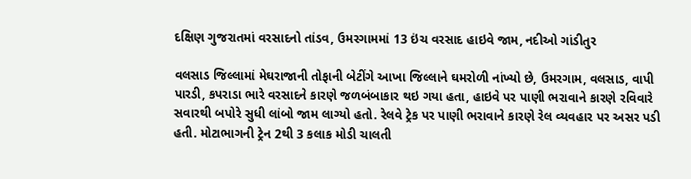દક્ષિણ ગુજરાતમાં વરસાદનો તાંડવ, ઉમરગામમાં 13 ઇંચ વરસાદ હાઇવે જામ, નદીઓ ગાંડીતુર

વલસાડ જિલ્લામાં મેઘરાજાની તોફાની બેટીંગે આખા જિલ્લાને ઘમરોળી નાંખ્યો છે, ઉમરગામ, વલસાડ, વાપી પારડી, કપરાડા ભારે વરસાદને કારણે જળબંબાકાર થઇ ગયા હતા, હાઇવે પર પાણી ભરાવાને કારણે રવિવારે સવારથી બપોરે સુધી લાંબો જામ લાગ્યો હતો. રેલવે ટ્રેક પર પાણી ભરાવાને કારણે રેલ વ્યવહાર પર અસર પડી હતી. મોટાભાગની ટ્રેન 2થી 3 કલાક મોડી ચાલતી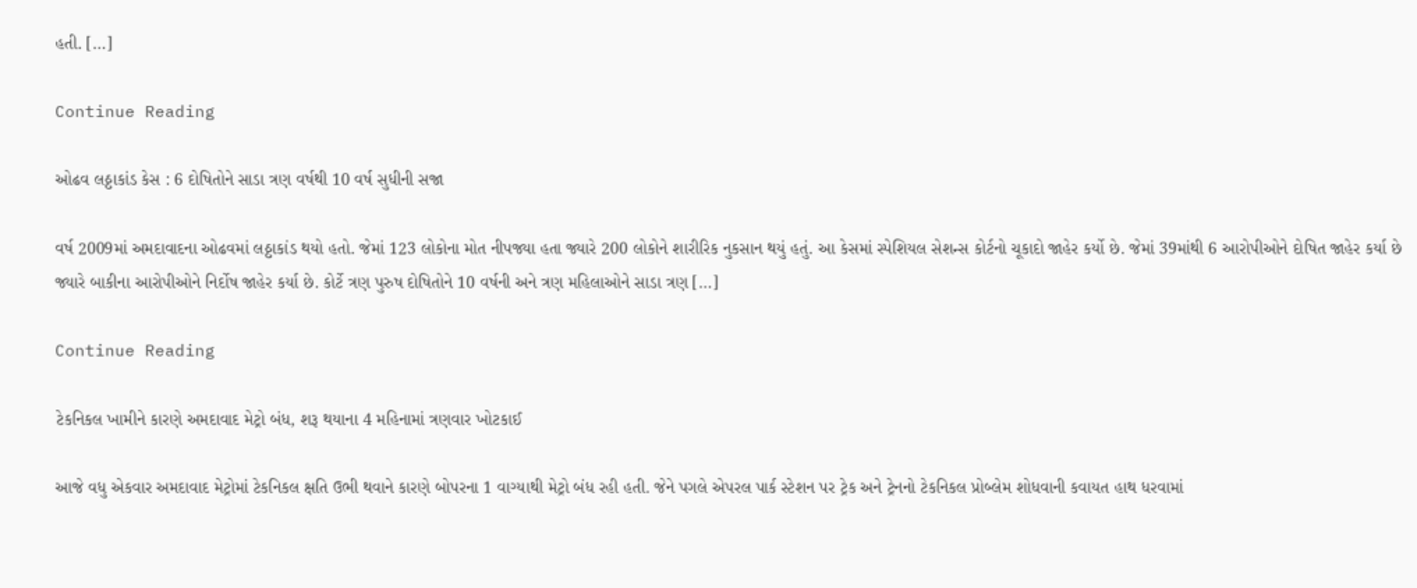હતી. […]

Continue Reading

ઓઢવ લઠ્ઠાકાંડ કેસ : 6 દોષિતોને સાડા ત્રણ વર્ષથી 10 વર્ષ સુધીની સજા

વર્ષ 2009માં અમદાવાદના ઓઢવમાં લઠ્ઠાકાંડ થયો હતો. જેમાં 123 લોકોના મોત નીપજ્યા હતા જ્યારે 200 લોકોને શારીરિક નુકસાન થયું હતું. આ કેસમાં સ્પેશિયલ સેશન્સ કોર્ટનો ચૂકાદો જાહેર કર્યો છે. જેમાં 39માંથી 6 આરોપીઓને દોષિત જાહેર કર્યા છે જ્યારે બાકીના આરોપીઓને નિર્દોષ જાહેર કર્યા છે. કોર્ટે ત્રણ પુરુષ દોષિતોને 10 વર્ષની અને ત્રણ મહિલાઓને સાડા ત્રણ […]

Continue Reading

ટેકનિકલ ખામીને કારણે અમદાવાદ મેટ્રો બંધ, શરૂ થયાના 4 મહિનામાં ત્રણવાર ખોટકાઈ

આજે વધુ એકવાર અમદાવાદ મેટ્રોમાં ટેકનિકલ ક્ષતિ ઉભી થવાને કારણે બોપરના 1 વાગ્યાથી મેટ્રો બંધ રહી હતી. જેને પગલે એપરલ પાર્ક સ્ટેશન પર ટ્રેક અને ટ્રેનનો ટેકનિકલ પ્રોબ્લેમ શોધવાની કવાયત હાથ ધરવામાં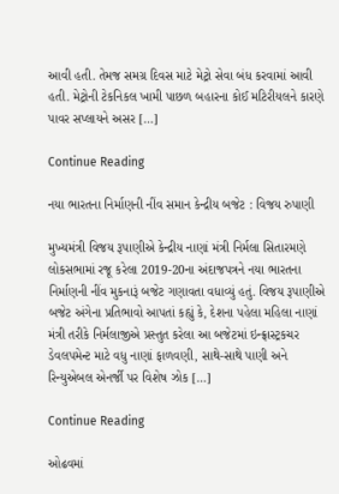આવી હતી. તેમજ સમગ્ર દિવસ માટે મેટ્રો સેવા બંધ કરવામાં આવી હતી. મેટ્રોની ટેકનિકલ ખામી પાછળ બહારના કોઈ મટિરીયલને કારણે પાવર સપ્લાયને અસર […]

Continue Reading

નયા ભારતના નિર્માણની નીંવ સમાન કેન્દ્રીય બજેટ : વિજય રુપાણી

મુખ્યમંત્રી વિજય રૂપાણીએ કેન્દ્રીય નાણાં મંત્રી નિર્મલા સિતારમણે લોકસભામાં રજૂ કરેલા 2019-20ના અંદાજપત્રને નયા ભારતના નિર્માણની નીંવ મુકનારૂં બજેટ ગણાવતા વધાવ્યું હતું. વિજય રૂપાણીએ બજેટ અંગેના પ્રતિભાવો આપતાં કહ્યું કે, દેશના પહેલા મહિલા નાણાં મંત્રી તરીકે નિર્મલાજીએ પ્રસ્તુત કરેલા આ બજેટમાં ઇન્ફ્રાસ્ટ્રકચર ડેવલપમેન્ટ માટે વધુ નાણાં ફાળવણી, સાથે-સાથે પાણી અને રિન્યુએબલ એનર્જી પર વિશેષ ઝોક […]

Continue Reading

ઓઢવમાં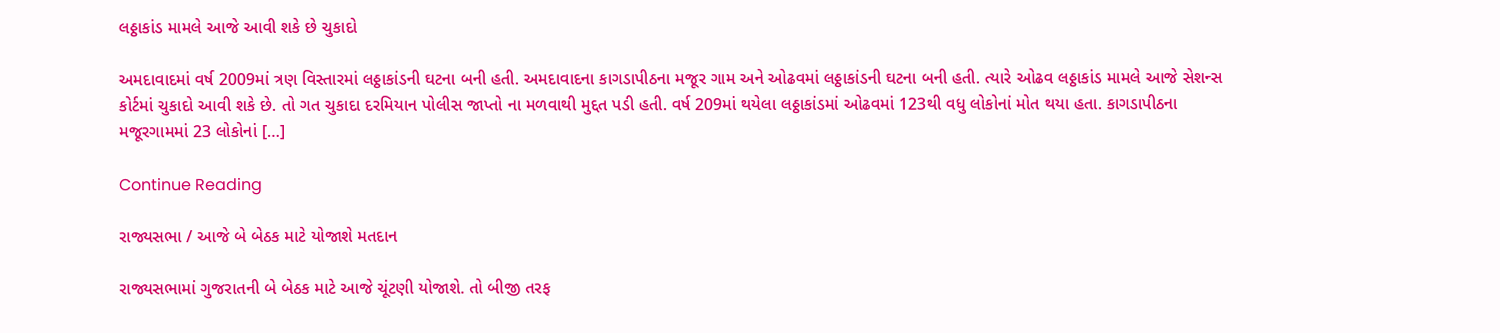લઠ્ઠાકાંડ મામલે આજે આવી શકે છે ચુકાદો

અમદાવાદમાં વર્ષ 2009માં ત્રણ વિસ્તારમાં લઠ્ઠાકાંડની ઘટના બની હતી. અમદાવાદના કાગડાપીઠના મજૂર ગામ અને ઓઢવમાં લઠ્ઠાકાંડની ઘટના બની હતી. ત્યારે ઓઢવ લઠ્ઠાકાંડ મામલે આજે સેશન્સ કોર્ટમાં ચુકાદો આવી શકે છે. તો ગત ચુકાદા દરમિયાન પોલીસ જાપ્તો ના મળવાથી મુદ્દત પડી હતી. વર્ષ 209માં થયેલા લઠ્ઠાકાંડમાં ઓઢવમાં 123થી વધુ લોકોનાં મોત થયા હતા. કાગડાપીઠના મજૂરગામમાં 23 લોકોનાં […]

Continue Reading

રાજ્યસભા / આજે બે બેઠક માટે યોજાશે મતદાન

રાજ્યસભામાં ગુજરાતની બે બેઠક માટે આજે ચૂંટણી યોજાશે. તો બીજી તરફ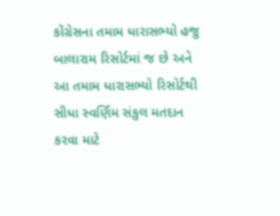કોંગ્રેસના તમામ ધારાસભ્યો હજુ બાલારામ રિસોર્ટમાં જ છે અને આ તમામ ધારાસભ્યો રિસોર્ટથી સીધા સ્વર્ણિમ સંકુલ મતદાન કરવા માટે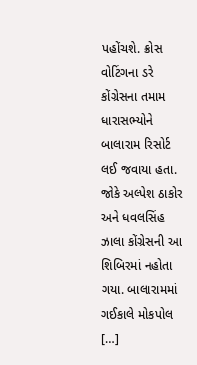પહોંચશે. ક્રોસ વોટિંગના ડરે કોંગ્રેસના તમામ ધારાસભ્યોને બાલારામ રિસોર્ટ લઈ જવાયા હતા. જોકે અલ્પેશ ઠાકોર અને ધવલસિંહ ઝાલા કોંગ્રેસની આ શિબિરમાં નહોતા ગયા. બાલારામમાં ગઈકાલે મોકપોલ […]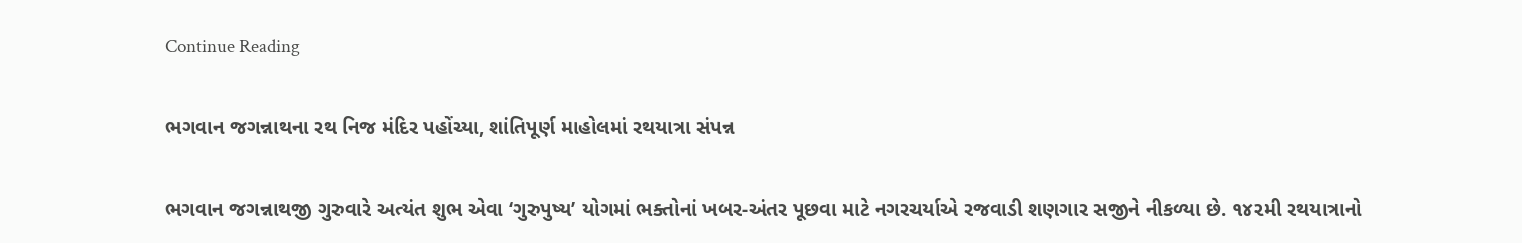Continue Reading

ભગવાન જગન્નાથના રથ નિજ મંદિર પહોંચ્યા, શાંતિપૂર્ણ માહોલમાં રથયાત્રા સંપન્ન

ભગવાન જગન્નાથજી ગુરુવારે અત્યંત શુભ એવા ‘ગુરુપુષ્ય’ યોગમાં ભક્તોનાં ખબર-અંતર પૂછવા માટે નગરચર્યાએ રજવાડી શણગાર સજીને નીકળ્યા છે. ૧૪૨મી રથયાત્રાનો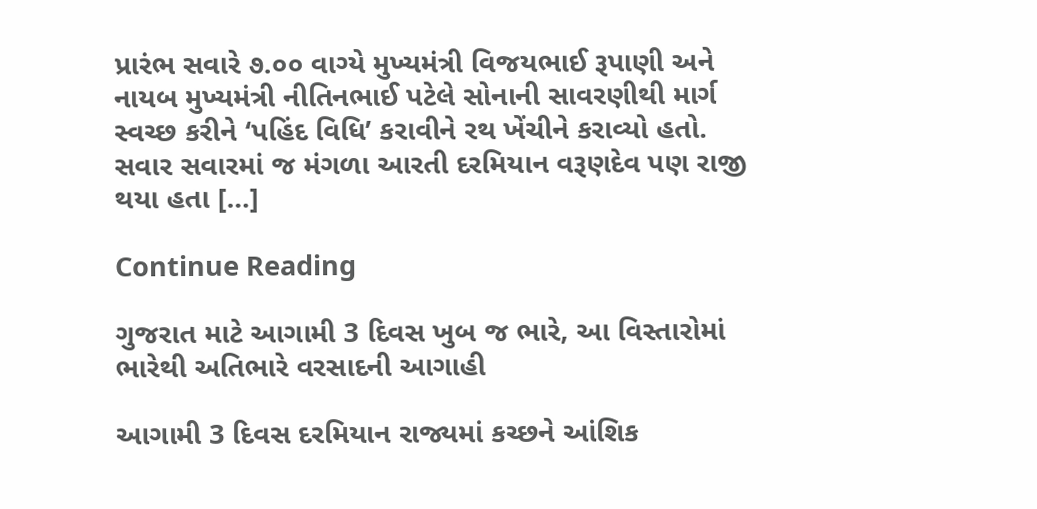પ્રારંભ સવારે ૭.૦૦ વાગ્યે મુખ્યમંત્રી વિજયભાઈ રૂપાણી અને નાયબ મુખ્યમંત્રી નીતિનભાઈ પટેલે સોનાની સાવરણીથી માર્ગ સ્વચ્છ કરીને ‘પહિંદ વિધિ’ કરાવીને રથ ખેંચીને કરાવ્યો હતો. સવાર સવારમાં જ મંગળા આરતી દરમિયાન વરૂણદેવ પણ રાજી થયા હતા […]

Continue Reading

ગુજરાત માટે આગામી 3 દિવસ ખુબ જ ભારે, આ વિસ્તારોમાં ભારેથી અતિભારે વરસાદની આગાહી

આગામી 3 દિવસ દરમિયાન રાજ્યમાં કચ્છને આંશિક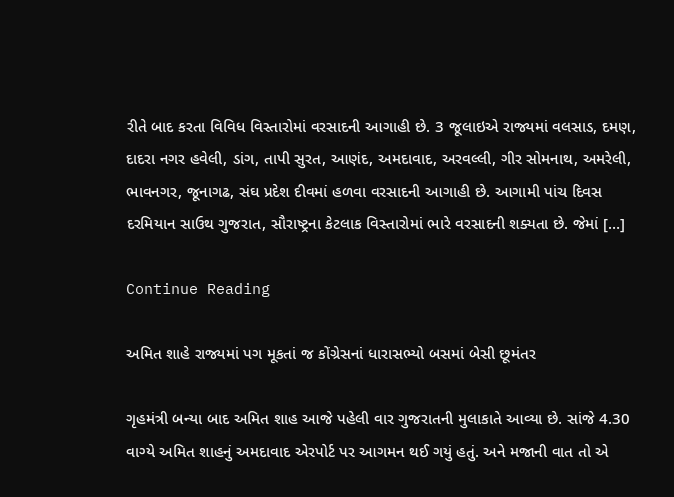રીતે બાદ કરતા વિવિધ વિસ્તારોમાં વરસાદની આગાહી છે. 3 જૂલાઇએ રાજ્યમાં વલસાડ, દમણ, દાદરા નગર હવેલી, ડાંગ, તાપી સુરત, આણંદ, અમદાવાદ, અરવલ્લી, ગીર સોમનાથ, અમરેલી, ભાવનગર, જૂનાગઢ, સંઘ પ્રદેશ દીવમાં હળવા વરસાદની આગાહી છે. આગામી પાંચ દિવસ દરમિયાન સાઉથ ગુજરાત, સૌરાષ્ટ્રના કેટલાક વિસ્તારોમાં ભારે વરસાદની શક્યતા છે. જેમાં […]

Continue Reading

અમિત શાહે રાજ્યમાં પગ મૂકતાં જ કોંગ્રેસનાં ધારાસભ્યો બસમાં બેસી છૂમંતર

ગૃહમંત્રી બન્યા બાદ અમિત શાહ આજે પહેલી વાર ગુજરાતની મુલાકાતે આવ્યા છે. સાંજે 4.30 વાગ્યે અમિત શાહનું અમદાવાદ એરપોર્ટ પર આગમન થઈ ગયું હતું. અને મજાની વાત તો એ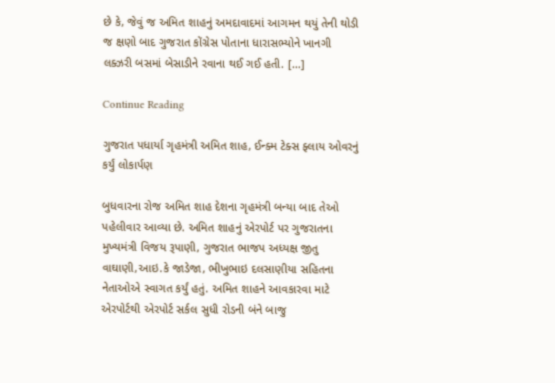છે કે, જેવું જ અમિત શાહનું અમદાવાદમાં આગમન થયું તેની થોડી જ ક્ષણો બાદ ગુજરાત કોંગ્રેસ પોતાના ધારાસભ્યોને ખાનગી લક્ઝરી બસમાં બેસાડીને રવાના થઈ ગઈ હતી. […]

Continue Reading

ગુજરાત પધાર્યા ગૃહમંત્રી અમિત શાહ, ઈન્ક્મ ટેક્સ ફ્લાય ઓવરનું કર્યું લોકાર્પણ

બુધવારના રોજ અમિત શાહ દેશના ગૃહમંત્રી બન્યા બાદ તેઓ પહેલીવાર આવ્યા છે. અમિત શાહનું એરપોર્ટ પર ગુજરાતના મુખ્યમંત્રી વિજય રૂપાણી, ગુજરાત ભાજપ અધ્યક્ષ જીતુ વાઘાણી,આઇ.કે જાડેજા, ભીખુભાઇ દલસાણીયા સહિતના નેતાઓએ સ્વાગત કર્યું હતું. અમિત શાહને આવકારવા માટે એરપોર્ટથી એરપોર્ટ સર્કલ સુધી રોડની બંને બાજુ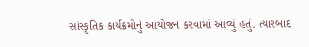સાંસ્કૃતિક કાર્યક્રમોનું આયોજન કરવામાં આવ્યું હતું. ત્યારબાદ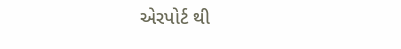એરપોર્ટ થી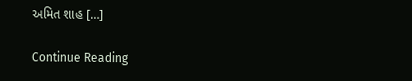અમિત શાહ […]

Continue Reading